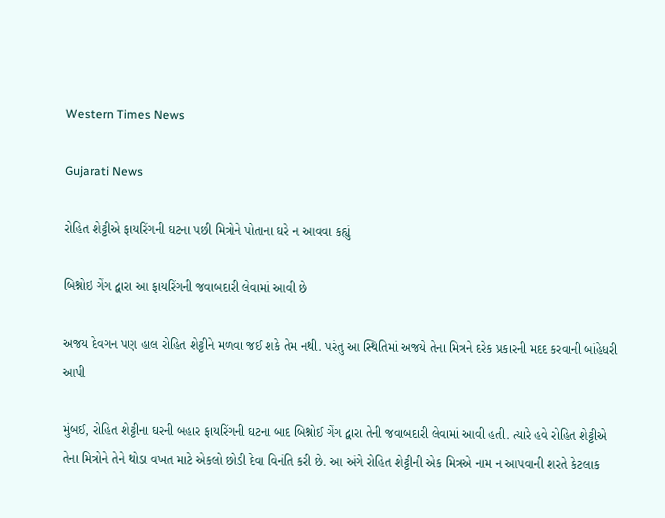Western Times News

Gujarati News

રોહિત શેટ્ટીએ ફાયરિંગની ઘટના પછી મિત્રોને પોતાના ઘરે ન આવવા કહ્યું

બિશ્નોઇ ગેંગ દ્વારા આ ફાયરિંગની જવાબદારી લેવામાં આવી છે

અજય દેવગન પણ હાલ રોહિત શેટ્ટીને મળવા જઈ શકે તેમ નથી. પરંતુ આ સ્થિતિમાં અજયે તેના મિત્રને દરેક પ્રકારની મદદ કરવાની બાંહેધરી આપી

મુંબઈ, રોહિત શેટ્ટીના ઘરની બહાર ફાયરિંગની ઘટના બાદ બિશ્નોઈ ગેંગ દ્વારા તેની જવાબદારી લેવામાં આવી હતી. ત્યારે હવે રોહિત શેટ્ટીએ તેના મિત્રોને તેને થોડા વખત માટે એકલો છોડી દેવા વિનંતિ કરી છે. આ અંગે રોહિત શેટ્ટીની એક મિત્રએ નામ ન આપવાની શરતે કેટલાક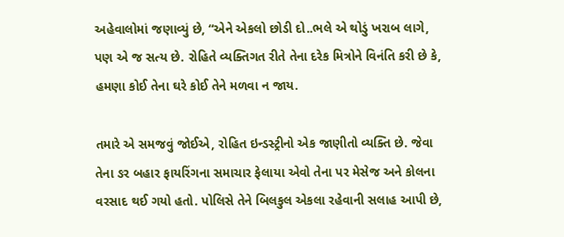અહેવાલોમાં જણાવ્યું છે, “એને એકલો છોડી દો..ભલે એ થોડું ખરાબ લાગે, પણ એ જ સત્ય છે. રોહિતે વ્યક્તિગત રીતે તેના દરેક મિત્રોને વિનંતિ કરી છે કે, હમણા કોઈ તેના ઘરે કોઈ તેને મળવા ન જાય.

તમારે એ સમજવું જોઈએ, રોહિત ઇન્ડસ્ટ્રીનો એક જાણીતો વ્યક્તિ છે. જેવા તેના ઙર બહાર ફાયરિંગના સમાચાર ફેલાયા એવો તેના પર મેસેજ અને કોલના વરસાદ થઈ ગયો હતો. પોલિસે તેને બિલકુલ એકલા રહેવાની સલાહ આપી છે,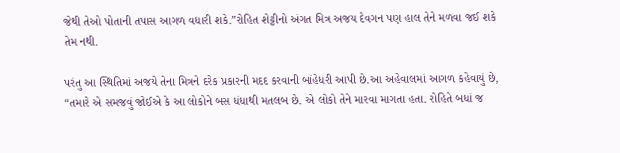જેથી તેઓ પોતાની તપાસ આગળ વધારી શકે.”રોહિત શેટ્ટીનો અંગત મિત્ર અજય દેવગન પણ હાલ તેને મળવા જઈ શકે તેમ નથી.

પરંતુ આ સ્થિતિમાં અજયે તેના મિત્રને દરેક પ્રકારની મદદ કરવાની બાંહેધરી આપી છે.આ અહેવાલમાં આગળ કહેવાયું છે, “તમારે એ સમજવું જોઈએ કે આ લોકોને બસ ધંધાથી મતલબ છે. એ લોકો તેને મારવા માગતા હતા. રોહિતે બધાં જ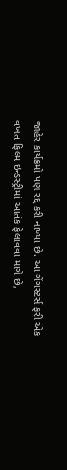જાહેર કાર્યક્રમો પણ રદ્દ કરી નાખ્યા છે. આ ગેંગસ્ટર્સ ફરી એક વખત ફિલ્મ ઇન્ડસ્ટ્રીમાં આતંક ફેલાવવા માગે છે,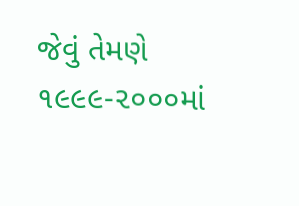જેવું તેમણે ૧૯૯૯-૨૦૦૦માં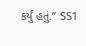કર્યું હતું.” SS1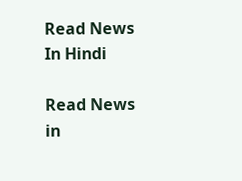Read News In Hindi

Read News in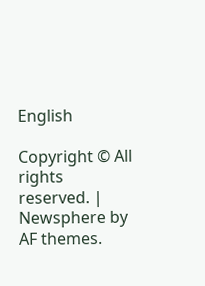English

Copyright © All rights reserved. | Newsphere by AF themes.